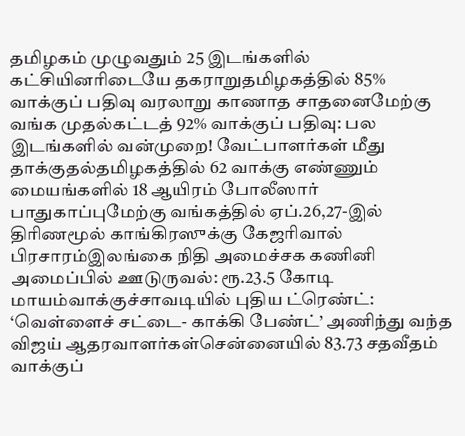தமிழகம் முழுவதும் 25 இடங்களில் கட்சியினரிடையே தகராறுதமிழகத்தில் 85% வாக்குப் பதிவு வரலாறு காணாத சாதனைமேற்கு வங்க முதல்கட்டத் 92% வாக்குப் பதிவு: பல இடங்களில் வன்முறை! வேட்பாளர்கள் மீது தாக்குதல்தமிழகத்தில் 62 வாக்கு எண்ணும் மையங்களில் 18 ஆயிரம் போலீஸார் பாதுகாப்புமேற்கு வங்கத்தில் ஏப்.26,27-இல் திரிணமூல் காங்கிரஸுக்கு கேஜரிவால் பிரசாரம்இலங்கை நிதி அமைச்சக கணினி அமைப்பில் ஊடுருவல்: ரூ.23.5 கோடி மாயம்வாக்குச்சாவடியில் புதிய ட்ரெண்ட்: ‘வெள்ளைச் சட்டை- காக்கி பேண்ட்’ அணிந்து வந்த விஜய் ஆதரவாளர்கள்சென்னையில் 83.73 சதவீதம் வாக்குப்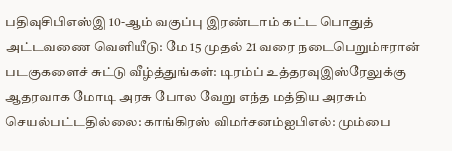பதிவுசிபிஎஸ்இ 10-ஆம் வகுப்பு இரண்டாம் கட்ட பொதுத் அட்டவணை வெளியீடு: மே 15 முதல் 21 வரை நடைபெறும்ஈரான் படகுகளைச் சுட்டு வீழ்த்துங்கள்: டிரம்ப் உத்தரவுஇஸ்ரேலுக்கு ஆதரவாக மோடி அரசு போல வேறு எந்த மத்திய அரசும் செயல்பட்டதில்லை: காங்கிரஸ் விமர்சனம்ஐபிஎல்: மும்பை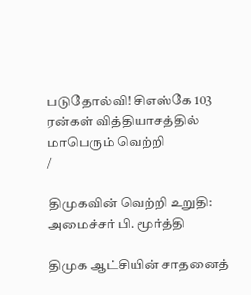படுதோல்வி! சிஎஸ்கே 103 ரன்கள் வித்தியாசத்தில் மாபெரும் வெற்றி
/

திமுகவின் வெற்றி உறுதி: அமைச்சர் பி. மூர்த்தி

திமுக ஆட்சியின் சாதனைத்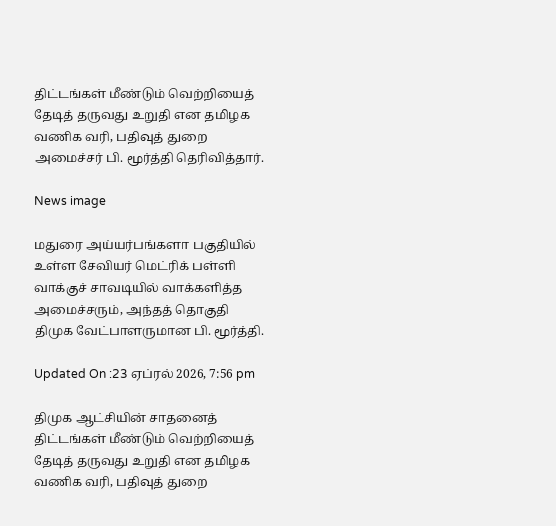திட்டங்கள் மீண்டும் வெற்றியைத் தேடித் தருவது உறுதி என தமிழக வணிக வரி, பதிவுத் துறை அமைச்சர் பி. மூர்த்தி தெரிவித்தார்.

News image

மதுரை அய்யர்பங்களா பகுதியில் உள்ள சேவியர் மெட்ரிக் பள்ளி வாக்குச் சாவடியில் வாக்களித்த அமைச்சரும், அந்தத் தொகுதி திமுக வேட்பாளருமான பி. மூர்த்தி.

Updated On :23 ஏப்ரல் 2026, 7:56 pm

திமுக ஆட்சியின் சாதனைத் திட்டங்கள் மீண்டும் வெற்றியைத் தேடித் தருவது உறுதி என தமிழக வணிக வரி, பதிவுத் துறை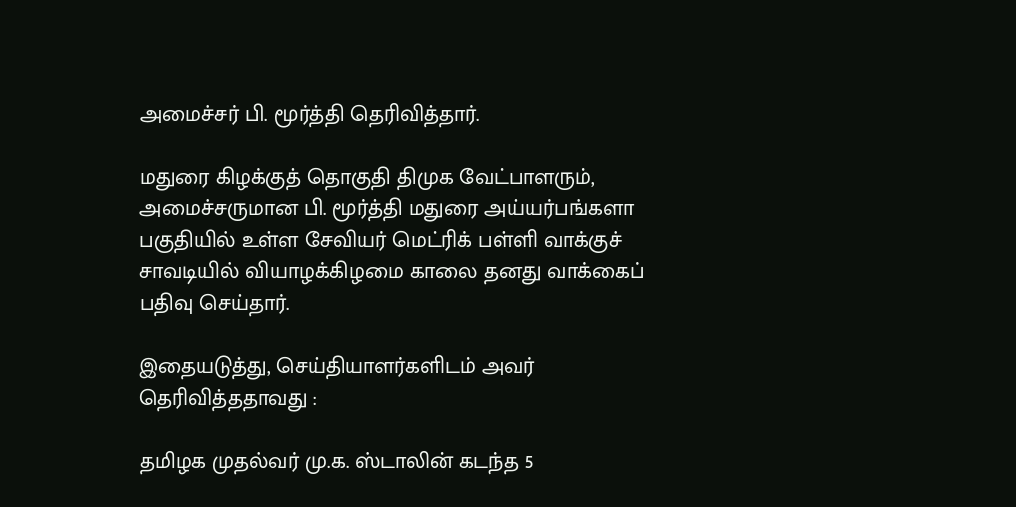அமைச்சர் பி. மூர்த்தி தெரிவித்தார்.

மதுரை கிழக்குத் தொகுதி திமுக வேட்பாளரும், அமைச்சருமான பி. மூர்த்தி மதுரை அய்யர்பங்களா பகுதியில் உள்ள சேவியர் மெட்ரிக் பள்ளி வாக்குச் சாவடியில் வியாழக்கிழமை காலை தனது வாக்கைப் பதிவு செய்தார்.

இதையடுத்து, செய்தியாளர்களிடம் அவர் தெரிவித்ததாவது :

தமிழக முதல்வர் மு.க. ஸ்டாலின் கடந்த 5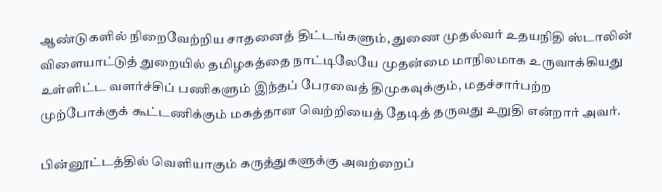ஆண்டுகளில் நிறைவேற்றிய சாதனைத் திட்டங்களும், துணை முதல்வர் உதயநிதி ஸ்டாலின் விளையாட்டுத் துறையில் தமிழகத்தை நாட்டிலேயே முதன்மை மாநிலமாக உருவாக்கியது உள்ளிட்ட வளர்ச்சிப் பணிகளும் இந்தப் பேரவைத் திமுகவுக்கும், மதச்சார்பற்ற முற்போக்குக் கூட்டணிக்கும் மகத்தான வெற்றியைத் தேடித் தருவது உறுதி என்றார் அவர்.

பின்னூட்டத்தில் வெளியாகும் கருத்துகளுக்கு அவற்றைப்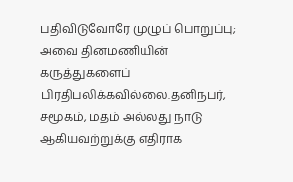பதிவிடுவோரே முழுப் பொறுப்பு; அவை தினமணியின் கருத்துகளைப் பிரதிபலிக்கவில்லை.தனிநபர், சமூகம், மதம் அல்லது நாடு ஆகியவற்றுக்கு எதிராக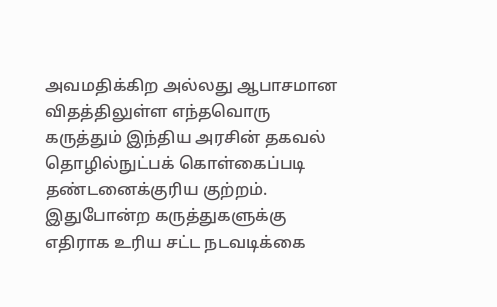அவமதிக்கிற அல்லது ஆபாசமான விதத்திலுள்ள எந்தவொரு கருத்தும் இந்திய அரசின் தகவல் தொழில்நுட்பக் கொள்கைப்படி தண்டனைக்குரிய குற்றம். இதுபோன்ற கருத்துகளுக்கு எதிராக உரிய சட்ட நடவடிக்கை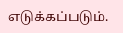எடுக்கப்படும்.